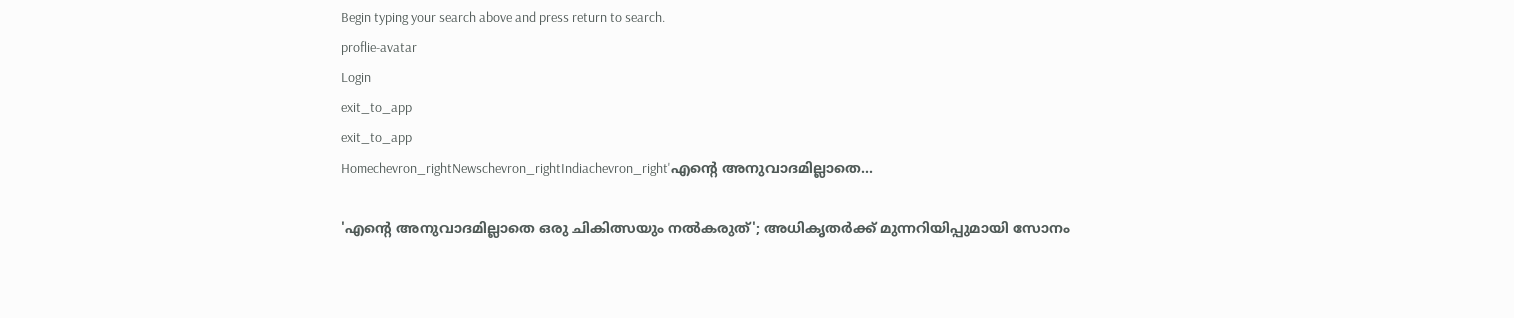Begin typing your search above and press return to search.
proflie-avatar
Login
exit_to_app
exit_to_app
Homechevron_rightNewschevron_rightIndiachevron_right'എന്റെ അനുവാദമില്ലാതെ...

'എന്റെ അനുവാദമില്ലാതെ ഒരു ചികിത്സയും നൽകരുത്'; അധികൃതർക്ക് മുന്നറിയിപ്പുമായി സോനം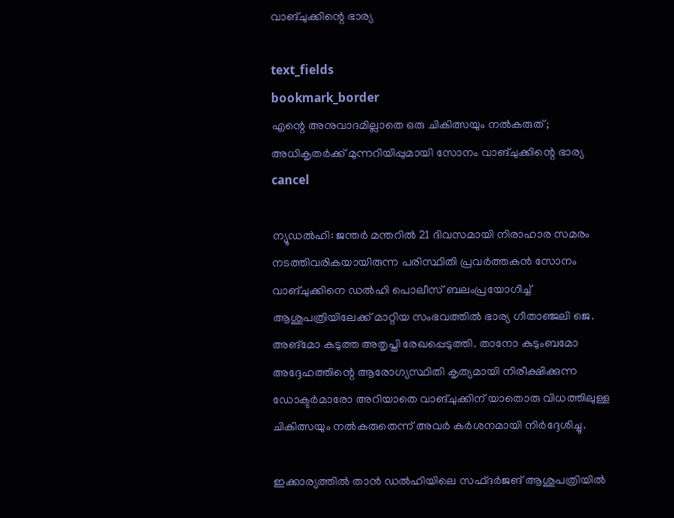വാങ്‌ചുക്കിന്റെ ഭാര്യ

text_fields
bookmark_border
എന്റെ അനുവാദമില്ലാതെ ഒരു ചികിത്സയും നൽകരുത്; അധികൃതർക്ക് മുന്നറിയിപ്പുമായി സോനം വാങ്‌ചുക്കിന്റെ ഭാര്യ
cancel

ന്യൂഡൽഹി: ജന്തർ മന്തറിൽ 21 ദിവസമായി നിരാഹാര സമരം നടത്തിവരികയായിരുന്ന പരിസ്ഥിതി പ്രവർത്തകൻ സോനം വാങ്‌ചുക്കിനെ ഡൽഹി പൊലീസ് ബലംപ്രയോഗിച്ച് ആശുപത്രിയിലേക്ക് മാറ്റിയ സംഭവത്തിൽ ഭാര്യ ഗീതാഞ്ജലി ജെ. അങ്‌മോ കടുത്ത അതൃപ്തി രേഖപ്പെടുത്തി. താനോ കുടുംബമോ അദ്ദേഹത്തിന്റെ ആരോഗ്യസ്ഥിതി കൃത്യമായി നിരീക്ഷിക്കുന്ന ഡോക്ടർമാരോ അറിയാതെ വാങ്‌ചുക്കിന് യാതൊരു വിധത്തിലുള്ള ചികിത്സയും നൽകരുതെന്ന് അവർ കർശനമായി നിർദ്ദേശിച്ചു.

ഇക്കാര്യത്തിൽ താൻ ഡൽഹിയിലെ സഫ്ദർജങ് ആശുപത്രിയിൽ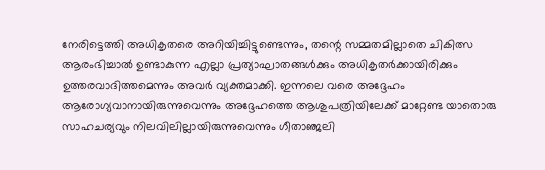നേരിട്ടെത്തി അധികൃതരെ അറിയിച്ചിട്ടുണ്ടെന്നും, തന്റെ സമ്മതമില്ലാതെ ചികിത്സ ആരംഭിച്ചാൽ ഉണ്ടാകുന്ന എല്ലാ പ്രത്യാഘാതങ്ങൾക്കും അധികൃതർക്കായിരിക്കും ഉത്തരവാദിത്തമെന്നും അവർ വ്യക്തമാക്കി. ഇന്നലെ വരെ അദ്ദേഹം ആരോഗ്യവാനായിരുന്നുവെന്നും അദ്ദേഹത്തെ ആശുപത്രിയിലേക്ക് മാറ്റേണ്ട യാതൊരു സാഹചര്യവും നിലവിലില്ലായിരുന്നുവെന്നും ഗീതാഞ്ജലി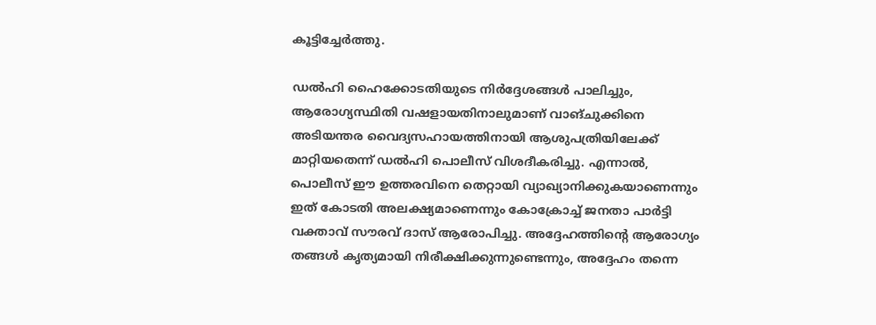കൂട്ടിച്ചേർത്തു.

ഡൽഹി ഹൈക്കോടതിയുടെ നിർദ്ദേശങ്ങൾ പാലിച്ചും, ആരോഗ്യസ്ഥിതി വഷളായതിനാലുമാണ് വാങ്‌ചുക്കിനെ അടിയന്തര വൈദ്യസഹായത്തിനായി ആശുപത്രിയിലേക്ക് മാറ്റിയതെന്ന് ഡൽഹി പൊലീസ് വിശദീകരിച്ചു. എന്നാൽ, പൊലീസ് ഈ ഉത്തരവിനെ തെറ്റായി വ്യാഖ്യാനിക്കുകയാണെന്നും ഇത് കോടതി അലക്ഷ്യമാണെന്നും കോക്രോച്ച് ജനതാ പാർട്ടി വക്താവ് സൗരവ് ദാസ് ആരോപിച്ചു. അദ്ദേഹത്തിന്റെ ആരോഗ്യം തങ്ങൾ കൃത്യമായി നിരീക്ഷിക്കുന്നുണ്ടെന്നും, അദ്ദേഹം തന്നെ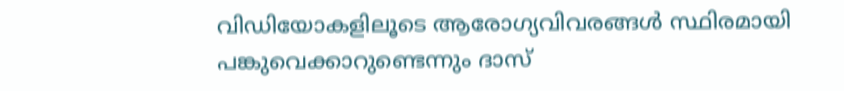വിഡിയോകളിലൂടെ ആരോഗ്യവിവരങ്ങൾ സ്ഥിരമായി പങ്കുവെക്കാറുണ്ടെന്നും ദാസ്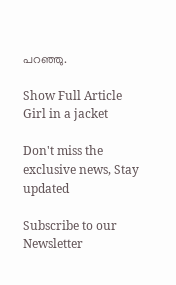പറഞ്ഞു.

Show Full Article
Girl in a jacket

Don't miss the exclusive news, Stay updated

Subscribe to our Newsletter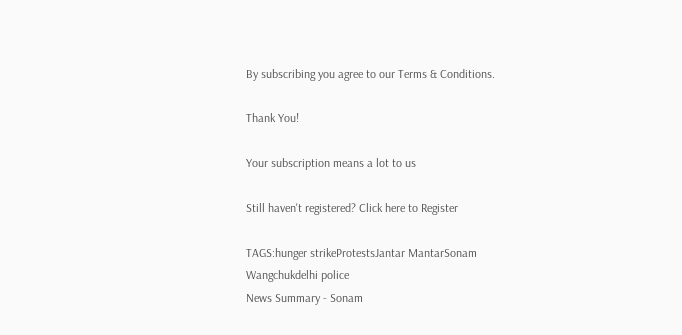By subscribing you agree to our Terms & Conditions.

Thank You!

Your subscription means a lot to us

Still haven't registered? Click here to Register

TAGS:hunger strikeProtestsJantar MantarSonam Wangchukdelhi police
News Summary - Sonam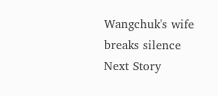Wangchuk's wife breaks silence
Next Story